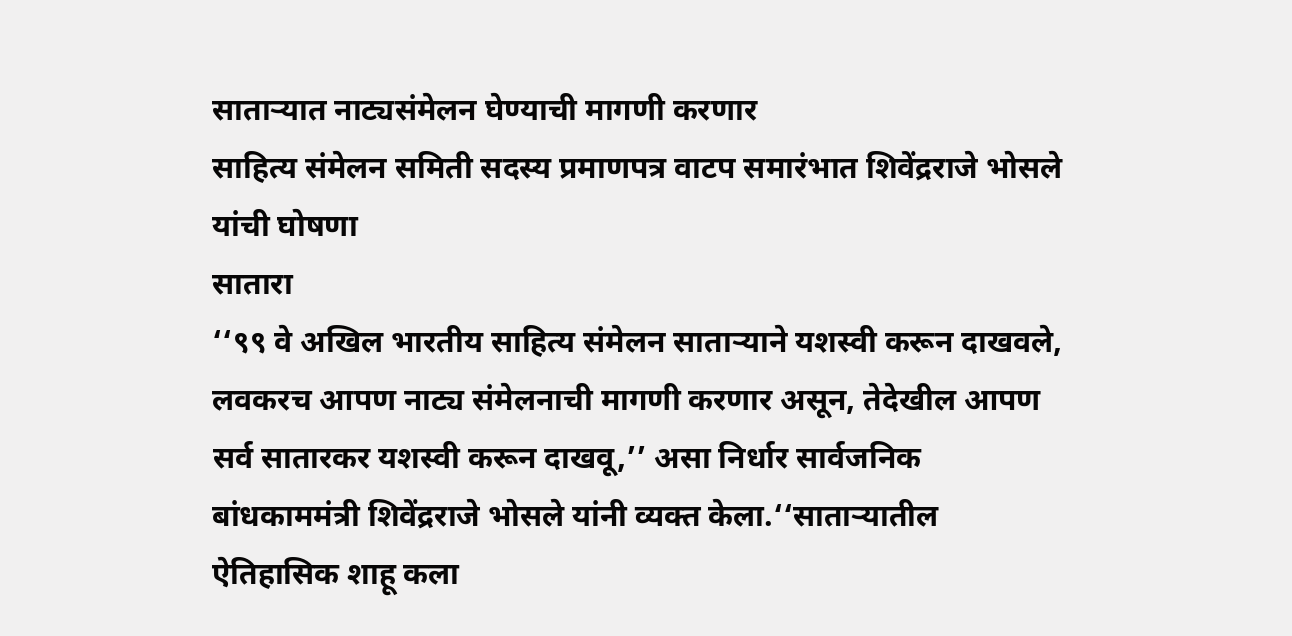साताऱ्यात नाट्यसंमेलन घेण्याची मागणी करणार
साहित्य संमेलन समिती सदस्य प्रमाणपत्र वाटप समारंभात शिवेंद्रराजे भोसले यांची घोषणा
सातारा
‘‘९९ वे अखिल भारतीय साहित्य संमेलन साताऱ्याने यशस्वी करून दाखवले, लवकरच आपण नाट्य संमेलनाची मागणी करणार असून, तेदेखील आपण सर्व सातारकर यशस्वी करून दाखवू,’’ असा निर्धार सार्वजनिक बांधकाममंत्री शिवेंद्रराजे भोसले यांनी व्यक्त केला.‘‘साताऱ्यातील ऐतिहासिक शाहू कला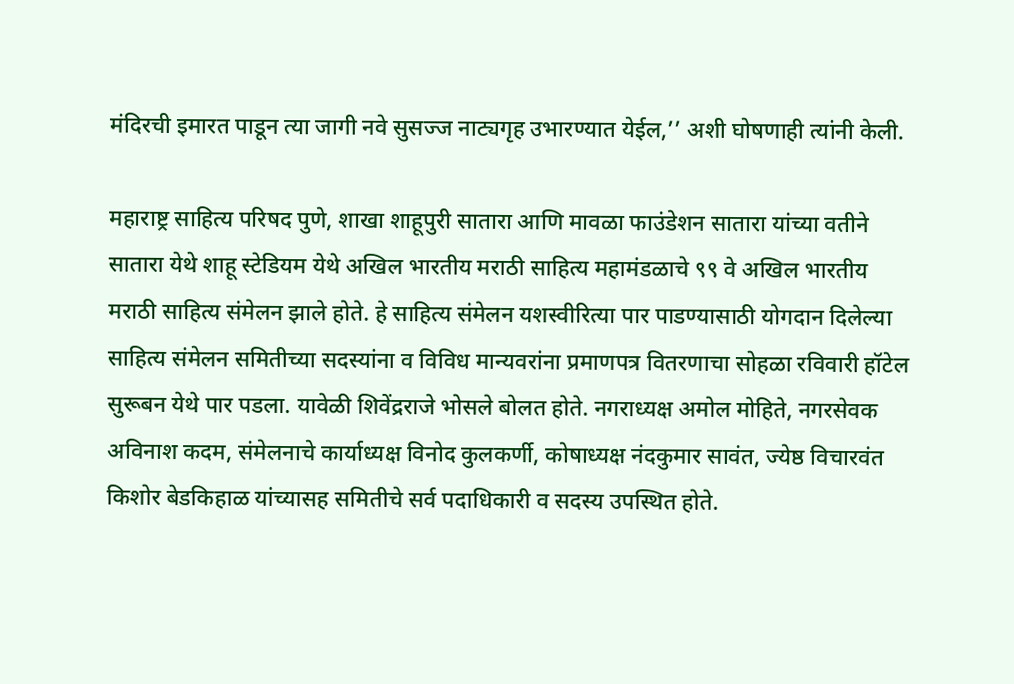मंदिरची इमारत पाडून त्या जागी नवे सुसज्ज नाट्यगृह उभारण्यात येईल,’’ अशी घोषणाही त्यांनी केली.

महाराष्ट्र साहित्य परिषद पुणे, शाखा शाहूपुरी सातारा आणि मावळा फाउंडेशन सातारा यांच्या वतीने सातारा येथे शाहू स्टेडियम येथे अखिल भारतीय मराठी साहित्य महामंडळाचे ९९ वे अखिल भारतीय मराठी साहित्य संमेलन झाले होते. हे साहित्य संमेलन यशस्वीरित्या पार पाडण्यासाठी योगदान दिलेल्या साहित्य संमेलन समितीच्या सदस्यांना व विविध मान्यवरांना प्रमाणपत्र वितरणाचा सोहळा रविवारी हॉटेल सुरूबन येथे पार पडला. यावेळी शिवेंद्रराजे भोसले बोलत होते. नगराध्यक्ष अमोल मोहिते, नगरसेवक अविनाश कदम, संमेलनाचे कार्याध्यक्ष विनोद कुलकर्णी, कोषाध्यक्ष नंदकुमार सावंत, ज्येष्ठ विचारवंत किशोर बेडकिहाळ यांच्यासह समितीचे सर्व पदाधिकारी व सदस्य उपस्थित होते.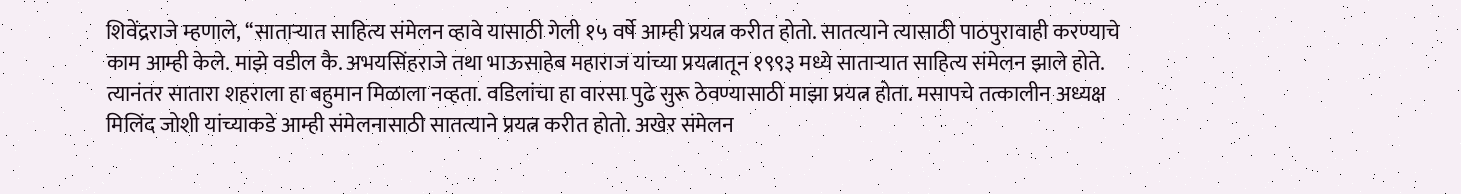शिवेंद्रराजे म्हणाले, ‘‘साताऱ्यात साहित्य संमेलन व्हावे यासाठी गेली १५ वर्षे आम्ही प्रयत्न करीत होतो. सातत्याने त्यासाठी पाठपुरावाही करण्याचे काम आम्ही केले. माझे वडील कै. अभयसिंहराजे तथा भाऊसाहेब महाराज यांच्या प्रयत्नातून १९९३ मध्ये साताऱ्यात साहित्य संमेलन झाले होते. त्यानंतर सातारा शहराला हा बहुमान मिळाला नव्हता. वडिलांचा हा वारसा पुढे सुरू ठेवण्यासाठी माझा प्रयत्न होता. मसापचे तत्कालीन अध्यक्ष मिलिंद जोशी यांच्याकडे आम्ही संमेलनासाठी सातत्याने प्रयत्न करीत होतो. अखेर संमेलन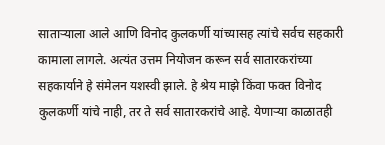साताऱ्याला आले आणि विनोद कुलकर्णी यांच्यासह त्यांचे सर्वच सहकारी कामाला लागले. अत्यंत उत्तम नियोजन करून सर्व सातारकरांच्या सहकार्याने हे संमेलन यशस्वी झाले. हे श्रेय माझे किंवा फक्त विनोद कुलकर्णी यांचे नाही, तर ते सर्व सातारकरांचे आहे. येणाऱ्या काळातही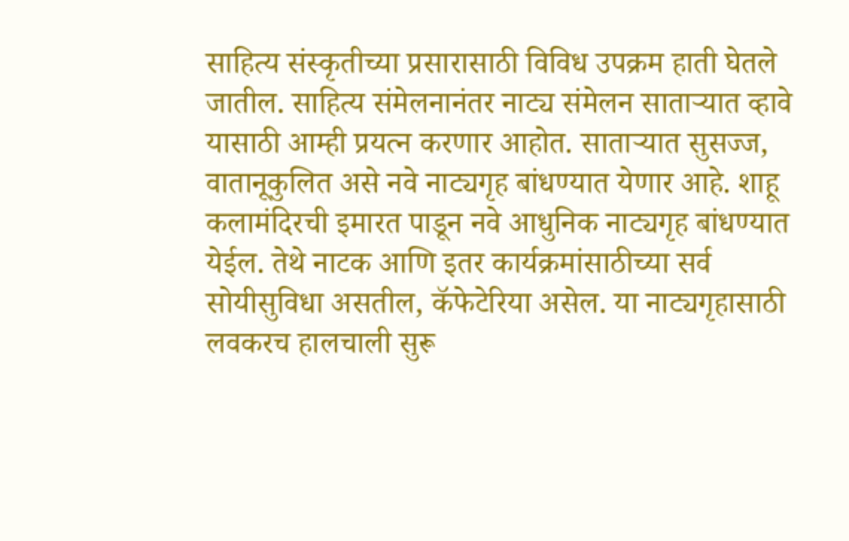साहित्य संस्कृतीच्या प्रसारासाठी विविध उपक्रम हाती घेतले जातील. साहित्य संमेलनानंतर नाट्य संमेलन साताऱ्यात व्हावे यासाठी आम्ही प्रयत्न करणार आहोत. साताऱ्यात सुसज्ज, वातानूकुलित असे नवे नाट्यगृह बांधण्यात येणार आहे. शाहू कलामंदिरची इमारत पाडून नवे आधुनिक नाट्यगृह बांधण्यात येईल. तेथे नाटक आणि इतर कार्यक्रमांसाठीच्या सर्व सोयीसुविधा असतील, कॅफेटेरिया असेल. या नाट्यगृहासाठी लवकरच हालचाली सुरू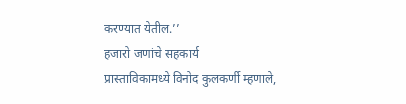करण्यात येतील.’’
हजारो जणांचे सहकार्य
प्रास्ताविकामध्ये विनोद कुलकर्णी म्हणाले,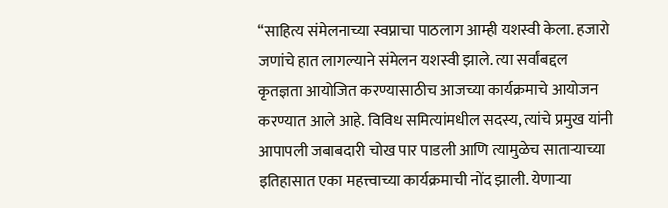‘‘साहित्य संमेलनाच्या स्वप्नाचा पाठलाग आम्ही यशस्वी केला. हजारो जणांचे हात लागल्याने संमेलन यशस्वी झाले. त्या सर्वांबद्दल कृतज्ञता आयोजित करण्यासाठीच आजच्या कार्यक्रमाचे आयोजन करण्यात आले आहे. विविध समित्यांमधील सदस्य, त्यांचे प्रमुख यांनी आपापली जबाबदारी चोख पार पाडली आणि त्यामुळेच साताऱ्याच्या इतिहासात एका महत्त्वाच्या कार्यक्रमाची नोंद झाली. येणाऱ्या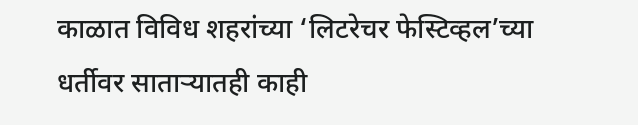काळात विविध शहरांच्या ‘लिटरेचर फेस्टिव्हल’च्या धर्तीवर साताऱ्यातही काही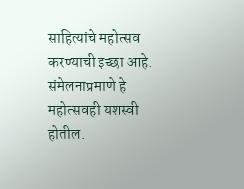साहित्यांचे महोत्सव करण्याची इच्छा आहे. संमेलनाप्रमाणे हे महोत्सवही यशस्वी होतील.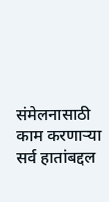संमेलनासाठी काम करणाऱ्या सर्व हातांबद्दल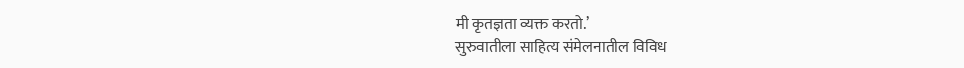मी कृतज्ञता व्यक्त करतो.’
सुरुवातीला साहित्य संमेलनातील विविध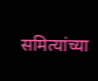समित्यांच्या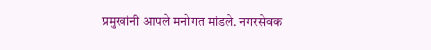प्रमुखांनी आपले मनोगत मांडले. नगरसेवक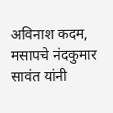अविनाश कदम, मसापचे नंदकुमार सावंत यांनी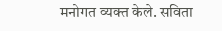मनोगत व्यक्त केले. सविता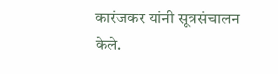कारंजकर यांनी सूत्रसंचालन केले.